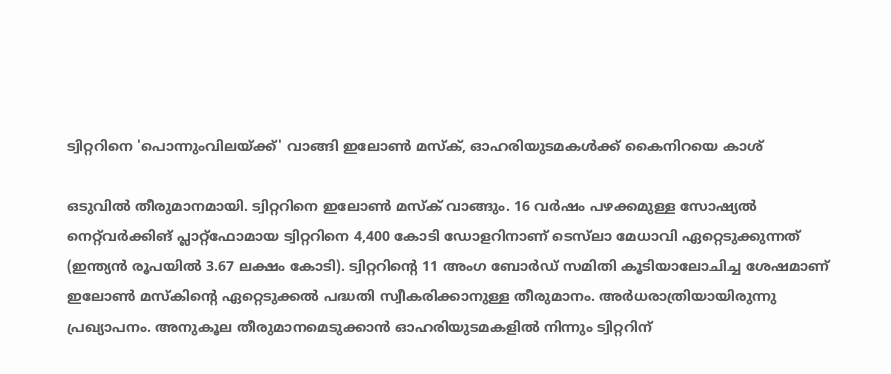ട്വിറ്ററിനെ 'പൊന്നുംവിലയ്ക്ക്' വാങ്ങി ഇലോണ്‍ മസ്‌ക്, ഓഹരിയുടമകള്‍ക്ക് കൈനിറയെ കാശ്

ഒടുവില്‍ തീരുമാനമായി. ട്വിറ്ററിനെ ഇലോണ്‍ മസ്‌ക് വാങ്ങും. 16 വര്‍ഷം പഴക്കമുള്ള സോഷ്യല്‍ നെറ്റ്‌വര്‍ക്കിങ് പ്ലാറ്റ്‌ഫോമായ ട്വിറ്ററിനെ 4,400 കോടി ഡോളറിനാണ് ടെസ്‌ലാ മേധാവി ഏറ്റെടുക്കുന്നത് (ഇന്ത്യന്‍ രൂപയില്‍ 3.67 ലക്ഷം കോടി). ട്വിറ്ററിന്റെ 11 അംഗ ബോര്‍ഡ് സമിതി കൂടിയാലോചിച്ച ശേഷമാണ് ഇലോണ്‍ മസ്‌കിന്റെ ഏറ്റെടുക്കല്‍ പദ്ധതി സ്വീകരിക്കാനുള്ള തീരുമാനം. അര്‍ധരാത്രിയായിരുന്നു പ്രഖ്യാപനം. അനുകൂല തീരുമാനമെടുക്കാന്‍ ഓഹരിയുടമകളില്‍ നിന്നും ട്വിറ്ററിന്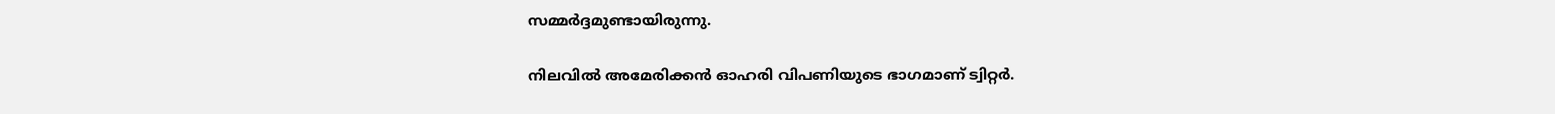സമ്മര്‍ദ്ദമുണ്ടായിരുന്നു.

നിലവില്‍ അമേരിക്കന്‍ ഓഹരി വിപണിയുടെ ഭാഗമാണ് ട്വിറ്റര്‍.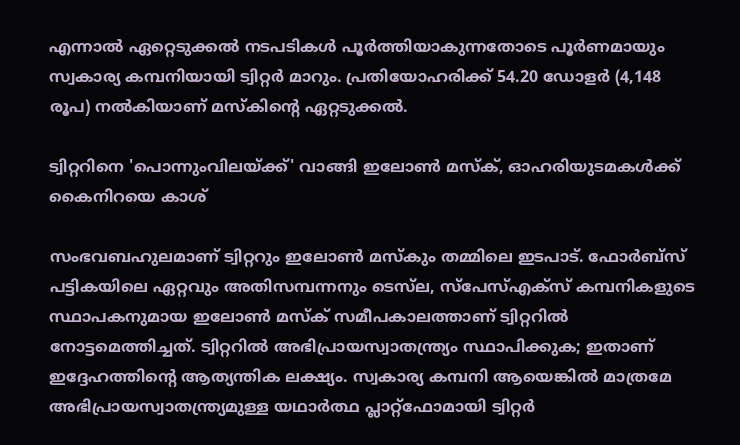എന്നാല്‍ ഏറ്റെടുക്കല്‍ നടപടികള്‍ പൂര്‍ത്തിയാകുന്നതോടെ പൂര്‍ണമായും സ്വകാര്യ കമ്പനിയായി ട്വിറ്റര്‍ മാറും. പ്രതിയോഹരിക്ക് 54.20 ഡോളര്‍ (4,148 രൂപ) നല്‍കിയാണ് മസ്‌കിന്റെ ഏറ്റടുക്കല്‍.

ട്വിറ്ററിനെ 'പൊന്നുംവിലയ്ക്ക്' വാങ്ങി ഇലോണ്‍ മസ്‌ക്, ഓഹരിയുടമകള്‍ക്ക് കൈനിറയെ കാശ്

സംഭവബഹുലമാണ് ട്വിറ്ററും ഇലോണ്‍ മസ്‌കും തമ്മിലെ ഇടപാട്. ഫോര്‍ബ്‌സ് പട്ടികയിലെ ഏറ്റവും അതിസമ്പന്നനും ടെസ്‌ല, സ്‌പേസ്എക്‌സ് കമ്പനികളുടെ സ്ഥാപകനുമായ ഇലോണ്‍ മസ്‌ക് സമീപകാലത്താണ് ട്വിറ്ററില്‍ നോട്ടമെത്തിച്ചത്. ട്വിറ്ററില്‍ അഭിപ്രായസ്വാതന്ത്ര്യം സ്ഥാപിക്കുക; ഇതാണ് ഇദ്ദേഹത്തിന്റെ ആത്യന്തിക ലക്ഷ്യം. സ്വകാര്യ കമ്പനി ആയെങ്കില്‍ മാത്രമേ അഭിപ്രായസ്വാതന്ത്ര്യമുള്ള യഥാര്‍ത്ഥ പ്ലാറ്റ്‌ഫോമായി ട്വിറ്റര്‍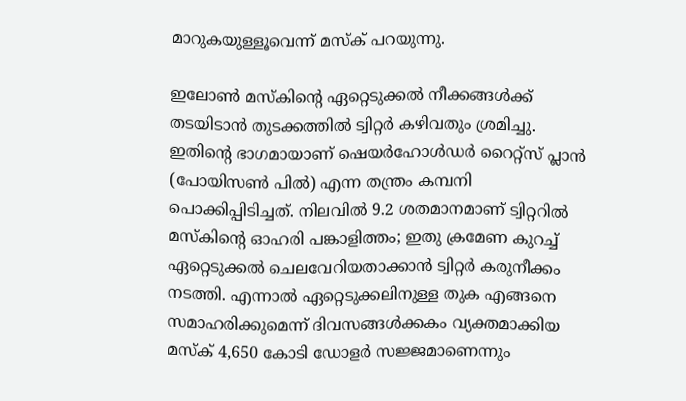മാറുകയുള്ളൂവെന്ന് മസ്‌ക് പറയുന്നു.

ഇലോണ്‍ മസ്‌കിന്റെ ഏറ്റെടുക്കല്‍ നീക്കങ്ങള്‍ക്ക് തടയിടാന്‍ തുടക്കത്തില്‍ ട്വിറ്റര്‍ കഴിവതും ശ്രമിച്ചു. ഇതിന്റെ ഭാഗമായാണ് ഷെയര്‍ഹോള്‍ഡര്‍ റൈറ്റ്‌സ് പ്ലാന്‍ (പോയിസണ്‍ പില്‍) എന്ന തന്ത്രം കമ്പനി പൊക്കിപ്പിടിച്ചത്. നിലവില്‍ 9.2 ശതമാനമാണ് ട്വിറ്ററില്‍ മസ്‌കിന്റെ ഓഹരി പങ്കാളിത്തം; ഇതു ക്രമേണ കുറച്ച് ഏറ്റെടുക്കല്‍ ചെലവേറിയതാക്കാന്‍ ട്വിറ്റര്‍ കരുനീക്കം നടത്തി. എന്നാല്‍ ഏറ്റെടുക്കലിനുള്ള തുക എങ്ങനെ സമാഹരിക്കുമെന്ന് ദിവസങ്ങള്‍ക്കകം വ്യക്തമാക്കിയ മസ്‌ക് 4,650 കോടി ഡോളര്‍ സജ്ജമാണെന്നും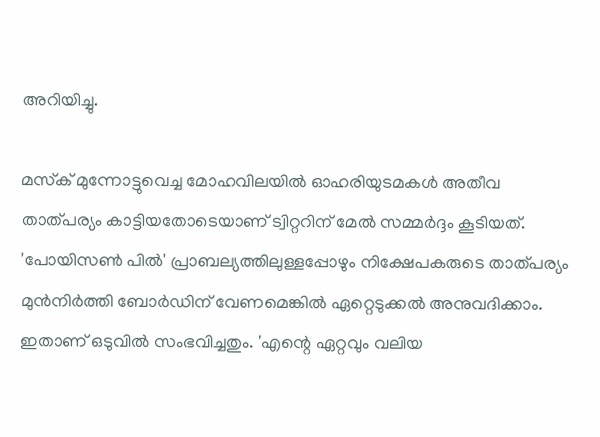അറിയിച്ചു.

മസ്‌ക് മുന്നോട്ടുവെച്ച മോഹവിലയില്‍ ഓഹരിയുടമകള്‍ അതീവ താത്പര്യം കാട്ടിയതോടെയാണ് ട്വിറ്ററിന് മേല്‍ സമ്മര്‍ദ്ദം കൂടിയത്. 'പോയിസണ്‍ പില്‍' പ്രാബല്യത്തിലുള്ളപ്പോഴും നിക്ഷേപകരുടെ താത്പര്യം മുന്‍നിര്‍ത്തി ബോര്‍ഡിന് വേണമെങ്കില്‍ ഏറ്റെടുക്കല്‍ അനുവദിക്കാം. ഇതാണ് ഒടുവില്‍ സംഭവിച്ചതും. 'എന്റെ ഏറ്റവും വലിയ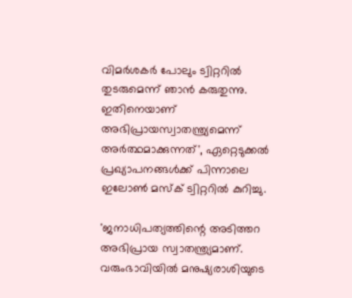വിമര്‍ശകര്‍ പോലും ട്വിറ്ററില്‍ തുടരുമെന്ന് ഞാന്‍ കരുതുന്നു. ഇതിനെയാണ് അഭിപ്രായസ്വാതന്ത്ര്യമെന്ന് അര്‍ത്ഥമാക്കുന്നത്', ഏറ്റെടുക്കല്‍ പ്രഖ്യാപനങ്ങള്‍ക്ക് പിന്നാലെ ഇലോണ്‍ മസ്‌ക് ട്വിറ്ററില്‍ കുറിച്ചു.

'ജനാധിപത്യത്തിന്റെ അടിത്തറ അഭിപ്രായ സ്വാതന്ത്ര്യമാണ്. വരുംഭാവിയില്‍ മനുഷ്യരാശിയുടെ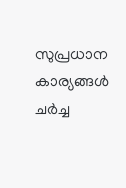സുപ്രധാന കാര്യങ്ങള്‍ ചര്‍ച്ച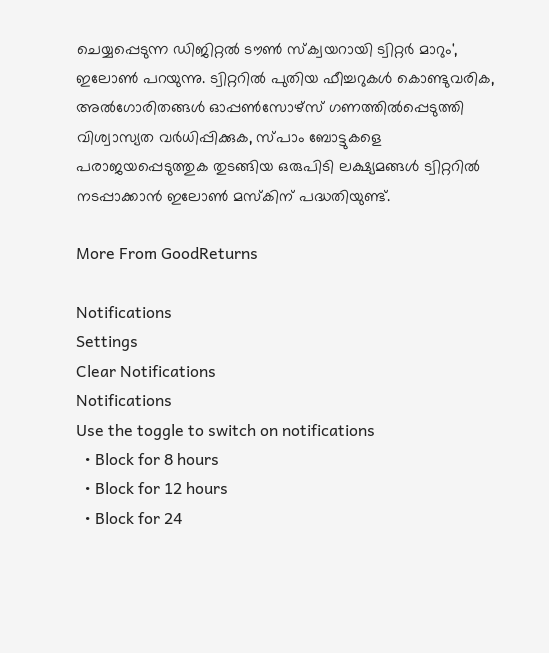ചെയ്യപ്പെടുന്ന ഡിജിറ്റല്‍ ടൗണ്‍ സ്‌ക്വയറായി ട്വിറ്റര്‍ മാറും', ഇലോണ്‍ പറയുന്നു. ട്വിറ്ററില്‍ പുതിയ ഫീച്ചറുകള്‍ കൊണ്ടുവരിക, അല്‍ഗോരിതങ്ങള്‍ ഓപ്പണ്‍സോഴ്‌സ് ഗണത്തില്‍പ്പെടുത്തി വിശ്വാസ്യത വര്‍ധിപ്പിക്കുക, സ്പാം ബോട്ടുകളെ പരാജയപ്പെടുത്തുക തുടങ്ങിയ ഒരുപിടി ലക്ഷ്യമങ്ങള്‍ ട്വിറ്ററില്‍ നടപ്പാക്കാന്‍ ഇലോണ്‍ മസ്‌കിന് പദ്ധതിയുണ്ട്.

More From GoodReturns

Notifications
Settings
Clear Notifications
Notifications
Use the toggle to switch on notifications
  • Block for 8 hours
  • Block for 12 hours
  • Block for 24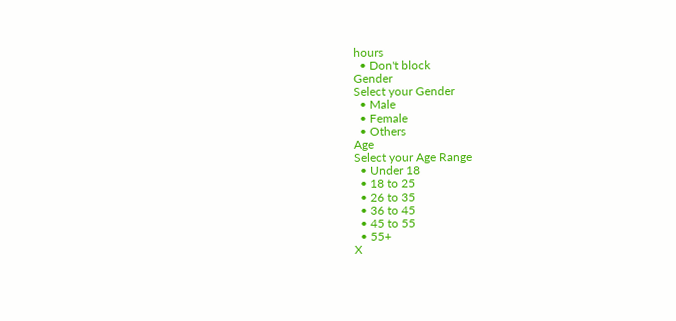hours
  • Don't block
Gender
Select your Gender
  • Male
  • Female
  • Others
Age
Select your Age Range
  • Under 18
  • 18 to 25
  • 26 to 35
  • 36 to 45
  • 45 to 55
  • 55+
X